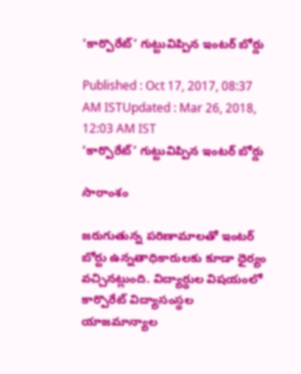‘కార్పొరేట్’ గుట్టువిప్పిన ఇంటర్ బోర్డు

Published : Oct 17, 2017, 08:37 AM ISTUpdated : Mar 26, 2018, 12:03 AM IST
‘కార్పొరేట్’ గుట్టువిప్పిన ఇంటర్ బోర్డు

సారాంశం

జరుగుతున్న పరిణామాలతో ఇంటర్ బోర్టు ఉన్నతాధికారులకు కూడా ధైర్యం వచ్చినట్లుంది. విద్యార్ధుల విషయంలో కార్పొరేట్ విద్యాసంస్ధల యాజమాన్యాల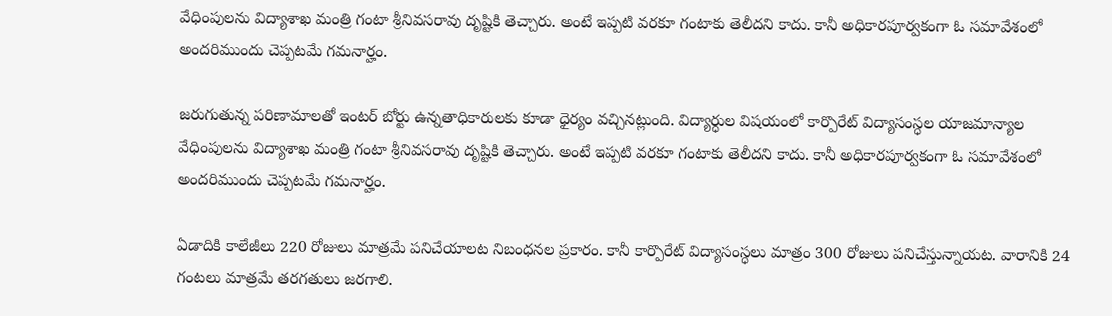వేధింపులను విద్యాశాఖ మంత్రి గంటా శ్రీనివసరావు దృష్టికి తెచ్చారు. అంటే ఇప్పటి వరకూ గంటాకు తెలీదని కాదు. కానీ అధికారపూర్వకంగా ఓ సమావేశంలో అందరిముందు చెప్పటమే గమనార్హం.

జరుగుతున్న పరిణామాలతో ఇంటర్ బోర్టు ఉన్నతాధికారులకు కూడా ధైర్యం వచ్చినట్లుంది. విద్యార్ధుల విషయంలో కార్పొరేట్ విద్యాసంస్ధల యాజమాన్యాల వేధింపులను విద్యాశాఖ మంత్రి గంటా శ్రీనివసరావు దృష్టికి తెచ్చారు. అంటే ఇప్పటి వరకూ గంటాకు తెలీదని కాదు. కానీ అధికారపూర్వకంగా ఓ సమావేశంలో అందరిముందు చెప్పటమే గమనార్హం.

ఏడాదికి కాలేజీలు 220 రోజులు మాత్రమే పనిచేయాలట నిబంధనల ప్రకారం. కానీ కార్పొరేట్ విద్యాసంస్ధలు మాత్రం 300 రోజులు పనిచేస్తున్నాయట. వారానికి 24 గంటలు మాత్రమే తరగతులు జరగాలి.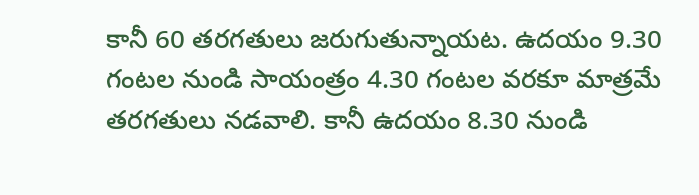కానీ 60 తరగతులు జరుగుతున్నాయట. ఉదయం 9.30 గంటల నుండి సాయంత్రం 4.30 గంటల వరకూ మాత్రమే తరగతులు నడవాలి. కానీ ఉదయం 8.30 నుండి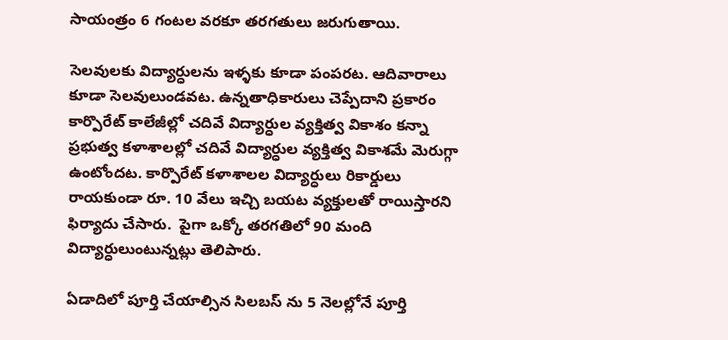సాయంత్రం 6 గంటల వరకూ తరగతులు జరుగుతాయి.

సెలవులకు విద్యార్ధులను ఇళ్ళకు కూడా పంపరట. ఆదివారాలు కూడా సెలవులుండవట. ఉన్నతాధికారులు చెప్పేదాని ప్రకారం కార్పొరేట్ కాలేజీల్లో చదివే విద్యార్ధుల వ్యక్తిత్వ వికాశం కన్నా ప్రభుత్వ కళాశాలల్లో చదివే విద్యార్ధుల వ్యక్తిత్వ వికాశమే మెరుగ్గా ఉంటోందట. కార్పొరేట్ కళాశాలల విద్యార్ధులు రికార్డులు రాయకుండా రూ. 10 వేలు ఇచ్చి బయట వ్యక్తులతో రాయిస్తారని ఫిర్యాదు చేసారు.  పైగా ఒక్కో తరగతిలో 90 మంది విద్యార్ధులుంటున్నట్లు తెలిపారు.

ఏడాదిలో పూర్తి చేయాల్సిన సిలబస్ ను 5 నెలల్లోనే పూర్తి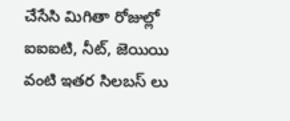చేసేసి మిగితా రోజుల్లో ఐఐఐటి, నీట్, జెయియి వంటి ఇతర సిలబస్ లు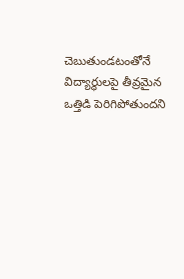చెబుతుండటంతోనే విద్యార్ధులపై తీవ్రమైన ఒత్తిడి పెరిగిపోతుందని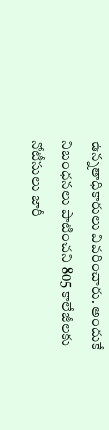ఉన్నతాధికారులు వివరించారు. అందుకే నిబంధనలు పాటించని 805 కాలేజీలకు నోటీసులు జారీ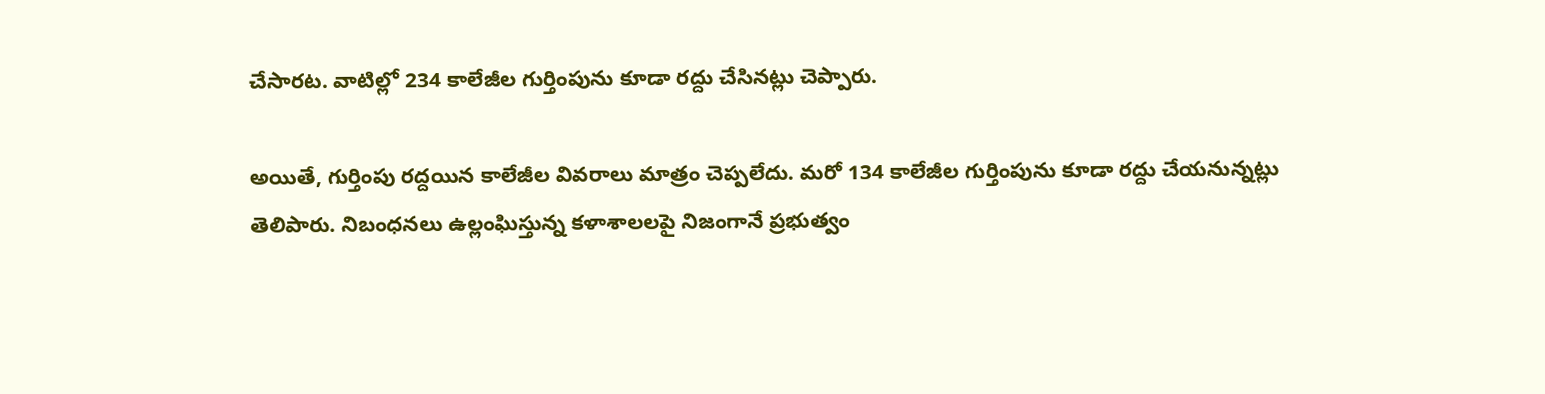చేసారట. వాటిల్లో 234 కాలేజీల గుర్తింపును కూడా రద్దు చేసినట్లు చెప్పారు.

అయితే, గుర్తింపు రద్దయిన కాలేజీల వివరాలు మాత్రం చెప్పలేదు. మరో 134 కాలేజీల గుర్తింపును కూడా రద్దు చేయనున్నట్లు తెలిపారు. నిబంధనలు ఉల్లంఘిస్తున్న కళాశాలలపై నిజంగానే ప్రభుత్వం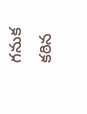గనుక కఠిన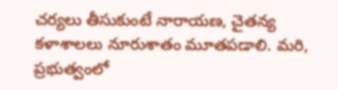చర్యలు తీసుకుంటే నారాయణ, చైతన్య కళాశాలలు నూరుశాతం మూతపడాలి. మరి, ప్రభుత్వంలో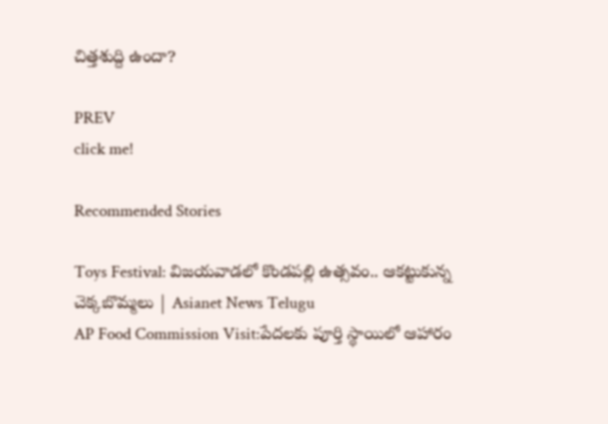చిత్తశుద్ది ఉందా?

PREV
click me!

Recommended Stories

Toys Festival: విజయవాడలో కొండపల్లి ఉత్సవం.. ఆకట్టుకున్న చెక్కబొమ్మలు | Asianet News Telugu
AP Food Commission Visit:పేదలకు పూర్తి స్థాయిలో ఆహారం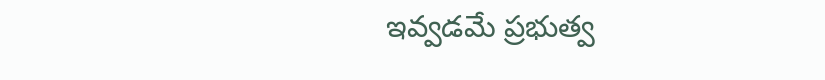ఇవ్వడమే ప్రభుత్వ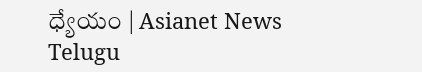ధ్యేయం | Asianet News Telugu